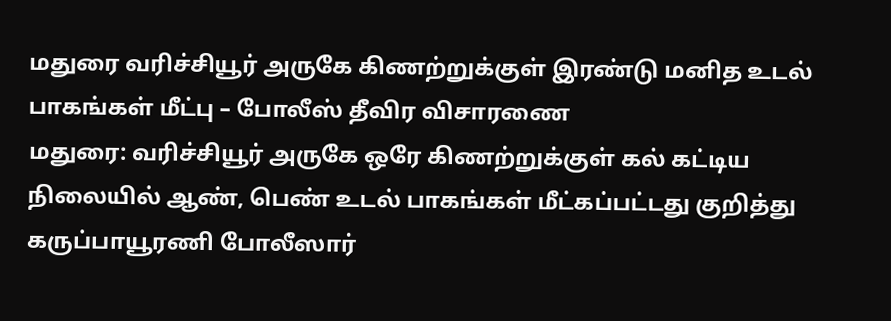மதுரை வரிச்சியூர் அருகே கிணற்றுக்குள் இரண்டு மனித உடல் பாகங்கள் மீட்பு – போலீஸ் தீவிர விசாரணை
மதுரை: வரிச்சியூர் அருகே ஒரே கிணற்றுக்குள் கல் கட்டிய நிலையில் ஆண், பெண் உடல் பாகங்கள் மீட்கப்பட்டது குறித்து கருப்பாயூரணி போலீஸார்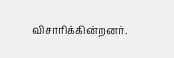விசாரிக்கின்றனர்.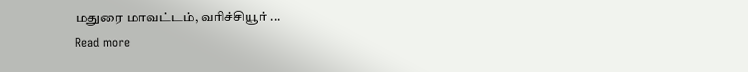மதுரை மாவட்டம், வரிச்சியூர் ...
Read more